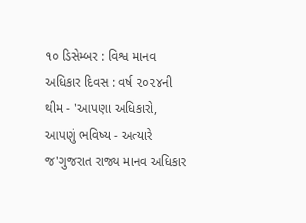૧૦ ડિસેમ્બર : વિશ્વ માનવ અધિકાર દિવસ : વર્ષ ૨૦૨૪ની થીમ - 'આપણા અધિકારો, આપણું ભવિષ્ય - અત્યારે જ'ગુજરાત રાજ્ય માનવ અધિકાર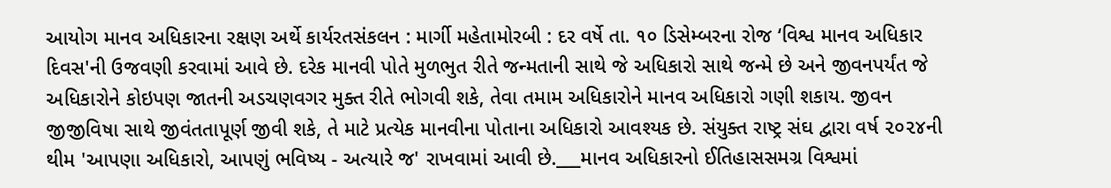આયોગ માનવ અધિકારના રક્ષણ અર્થે કાર્યરતસંકલન : માર્ગી મહેતામોરબી : દર વર્ષે તા. ૧૦ ડિસેમ્બરના રોજ ‘વિશ્વ માનવ અધિકાર દિવસ'ની ઉજવણી કરવામાં આવે છે. દરેક માનવી પોતે મુળભુત રીતે જન્મતાની સાથે જે અધિકારો સાથે જન્મે છે અને જીવનપર્યંત જે અધિકારોને કોઇપણ જાતની અડચણવગર મુક્ત રીતે ભોગવી શકે, તેવા તમામ અધિકારોને માનવ અધિકારો ગણી શકાય. જીવન જીજીવિષા સાથે જીવંતતાપૂર્ણ જીવી શકે, તે માટે પ્રત્યેક માનવીના પોતાના અધિકારો આવશ્યક છે. સંયુક્ત રાષ્ટ્ર સંઘ દ્વારા વર્ષ ૨૦૨૪ની થીમ 'આપણા અધિકારો, આપણું ભવિષ્ય - અત્યારે જ' રાખવામાં આવી છે.___માનવ અધિકારનો ઈતિહાસસમગ્ર વિશ્વમાં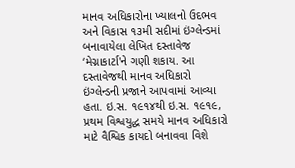માનવ અધિકારોના ખ્યાલનો ઉદભવ અને વિકાસ ૧૩મી સદીમાં ઇંગ્લેન્ડમાં બનાવાયેલા લેખિત દસ્તાવેજ ‘મેગ્નાકાર્ટા'ને ગણી શકાય. આ દસ્તાવેજથી માનવ અધિકારો ઇંગ્લેન્ડની પ્રજાને આપવામાં આવ્યા હતા. ઇ.સ. ૧૯૧૪થી ઇ.સ. ૧૯૧૯, પ્રથમ વિશ્વયુદ્ધ સમયે માનવ અધિકારો માટે વૈશ્વિક કાયદો બનાવવા વિશે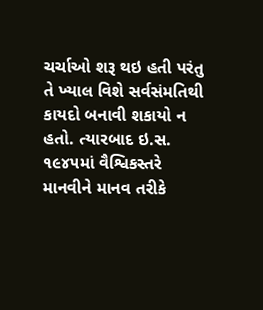ચર્ચાઓ શરૂ થઇ હતી પરંતુ તે ખ્યાલ વિશે સર્વસંમતિથી કાયદો બનાવી શકાયો ન હતો. ત્યારબાદ ઇ.સ. ૧૯૪૫માં વૈશ્વિકસ્તરે માનવીને માનવ તરીકે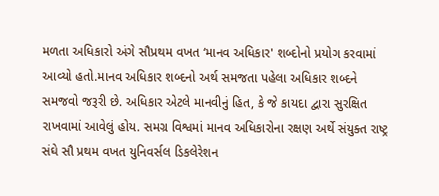મળતા અધિકારો અંગે સૌપ્રથમ વખત ‘માનવ અધિકાર' શબ્દોનો પ્રયોગ કરવામાં આવ્યો હતો.માનવ અધિકાર શબ્દનો અર્થ સમજતા પહેલા અધિકાર શબ્દને સમજવો જરૂરી છે. અધિકાર એટલે માનવીનું હિત, કે જે કાયદા દ્વારા સુરક્ષિત રાખવામાં આવેલું હોય. સમગ્ર વિશ્વમાં માનવ અધિકારોના રક્ષણ અર્થે સંયુક્ત રાષ્ટ્ર સંઘે સૌ પ્રથમ વખત યુનિવર્સલ ડિકલેરેશન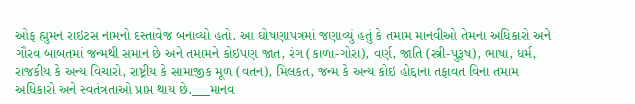ઓફ હ્મુમન રાઇટસ નામનો દસ્તાવેજ બનાવ્યો હતો. આ ઘોષણાપત્રમાં જણાવ્યું હતું કે તમામ માનવીઓ તેમના અધિકારો અને ગૌરવ બાબતમાં જન્મથી સમાન છે અને તમામને કોઇપણ જાત, રંગ (કાળા-ગોરા), વર્ણ, જાતિ (સ્ત્રી-પુરૂષ), ભાષા, ધર્મ, રાજકીય કે અન્ય વિચારો, રાષ્ટ્રીય કે સામાજીક મૂળ (વતન), મિલકત, જન્મ કે અન્ય કોઇ હોદ્દાના તફાવત વિના તમામ અધિકારો અને સ્વતંત્રતાઓ પ્રાપ્ત થાય છે.___માનવ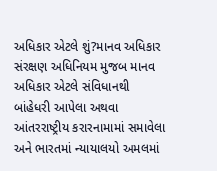અધિકાર એટલે શું?માનવ અધિકાર સંરક્ષણ અધિનિયમ મુજબ માનવ અધિકાર એટલે સંવિધાનથી બાંહેધરી આપેલા અથવા આંતરરાષ્ટ્રીય કરારનામામાં સમાવેલા અને ભારતમાં ન્યાયાલયો અમલમાં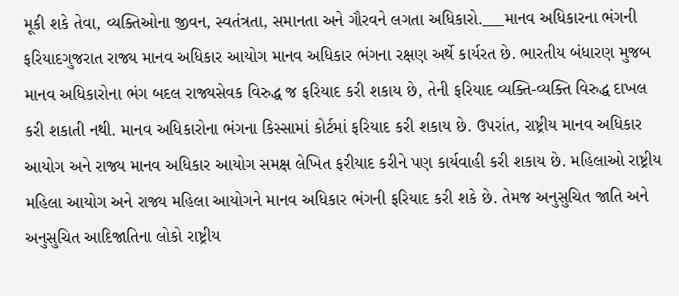મૂકી શકે તેવા, વ્યક્તિઓના જીવન, સ્વતંત્રતા, સમાનતા અને ગૌરવને લગતા અધિકારો.___માનવ અધિકારના ભંગની ફરિયાદગુજરાત રાજ્ય માનવ અધિકાર આયોગ માનવ અધિકાર ભંગના રક્ષણ અર્થે કાર્યરત છે. ભારતીય બંધારણ મુજબ માનવ અધિકારોના ભંગ બદલ રાજ્યસેવક વિરુદ્ધ જ ફરિયાદ કરી શકાય છે, તેની ફરિયાદ વ્યક્તિ-વ્યક્તિ વિરુદ્ધ દાખલ કરી શકાતી નથી. માનવ અધિકારોના ભંગના કિસ્સામાં કોર્ટમાં ફરિયાદ કરી શકાય છે. ઉપરાંત, રાષ્ટ્રીય માનવ અધિકાર આયોગ અને રાજ્ય માનવ અધિકાર આયોગ સમક્ષ લેખિત ફરીયાદ કરીને પણ કાર્યવાહી કરી શકાય છે. મહિલાઓ રાષ્ટ્રીય મહિલા આયોગ અને રાજ્ય મહિલા આયોગને માનવ અધિકાર ભંગની ફરિયાદ કરી શકે છે. તેમજ અનુસુચિત જાતિ અને અનુસુચિત આદિજાતિના લોકો રાષ્ટ્રીય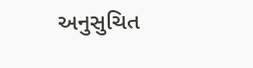અનુસુચિત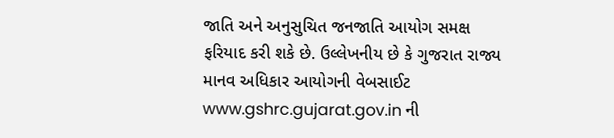જાતિ અને અનુસુચિત જનજાતિ આયોગ સમક્ષ ફરિયાદ કરી શકે છે. ઉલ્લેખનીય છે કે ગુજરાત રાજ્ય માનવ અધિકાર આયોગની વેબસાઈટ www.gshrc.gujarat.gov.in ની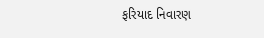ફરિયાદ નિવારણ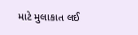માટે મુલાકાત લઈ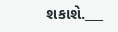શકાશે.___